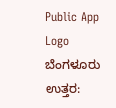Public App Logo
ಬೆಂಗಳೂರು ಉತ್ತರ: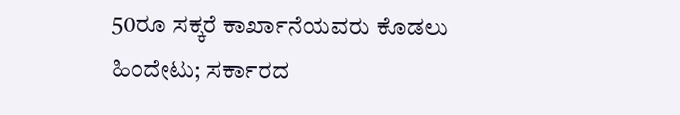50ರೂ ಸಕ್ಕರೆ ಕಾರ್ಖಾನೆಯವರು ಕೊಡಲು ಹಿಂದೇಟು; ಸರ್ಕಾರದ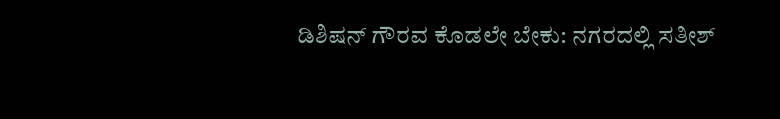ಡಿಶಿಷನ್ ಗೌರವ ಕೊಡಲೇ ಬೇಕು: ನಗರದಲ್ಲಿ ಸತೀಶ್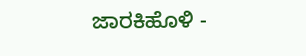ಜಾರಕಿಹೊಳಿ -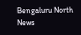Bengaluru North News